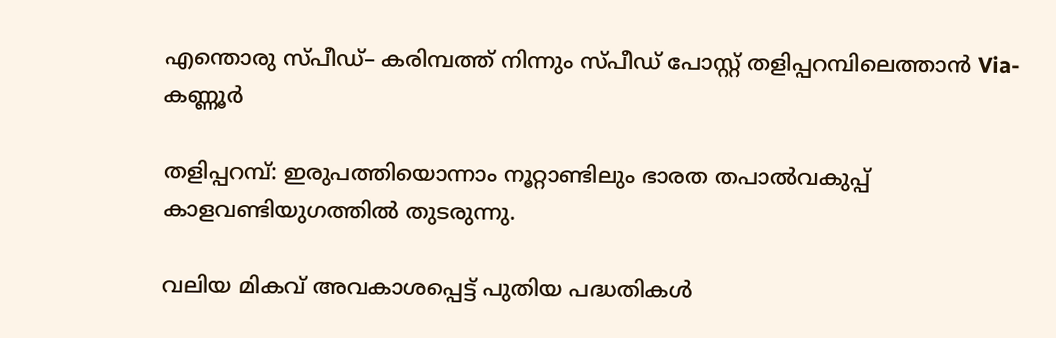എന്തൊരു സ്പീഡ്– കരിമ്പത്ത് നിന്നും സ്പീഡ് പോസ്റ്റ് തളിപ്പറമ്പിലെത്താന്‍ Via-കണ്ണൂര്‍

തളിപ്പറമ്പ്: ഇരുപത്തിയൊന്നാം നൂറ്റാണ്ടിലും ഭാരത തപാല്‍വകുപ്പ് കാളവണ്ടിയുഗത്തില്‍ തുടരുന്നു.

വലിയ മികവ് അവകാശപ്പെട്ട് പുതിയ പദ്ധതികള്‍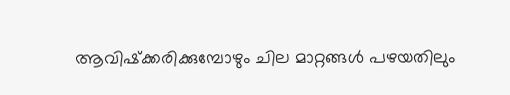ആവിഷ്‌ക്കരിക്കുമ്പോഴും ചില മാറ്റങ്ങള്‍ പഴയതിലും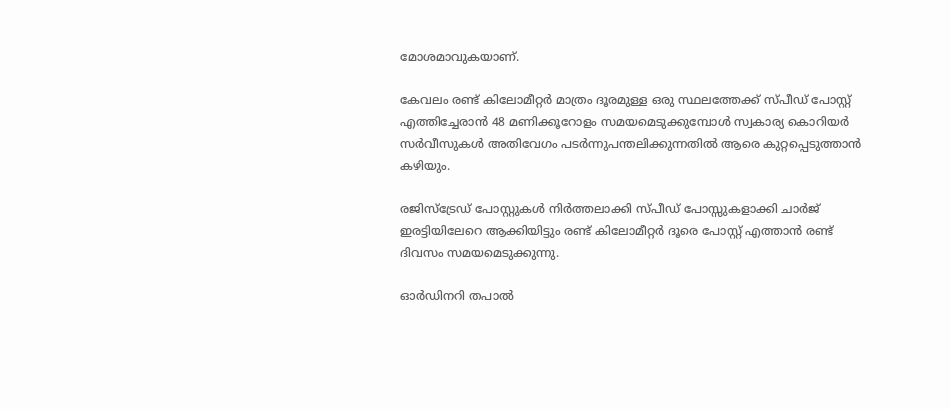മോശമാവുകയാണ്.

കേവലം രണ്ട് കിലോമീറ്റര്‍ മാത്രം ദൂരമുള്ള ഒരു സ്ഥലത്തേക്ക് സ്പീഡ് പോസ്റ്റ് എത്തിച്ചേരാന്‍ 48 മണിക്കൂറോളം സമയമെടുക്കുമ്പോള്‍ സ്വകാര്യ കൊറിയര്‍ സര്‍വീസുകള്‍ അതിവേഗം പടര്‍ന്നുപന്തലിക്കുന്നതില്‍ ആരെ കുറ്റപ്പെടുത്താന്‍ കഴിയും.

രജിസ്‌ട്രേഡ് പോസ്റ്റുകള്‍ നിര്‍ത്തലാക്കി സ്പീഡ് പോസ്സുകളാക്കി ചാര്‍ജ് ഇരട്ടിയിലേറെ ആക്കിയിട്ടും രണ്ട് കിലോമീറ്റര്‍ ദൂരെ പോസ്റ്റ് എത്താന്‍ രണ്ട് ദിവസം സമയമെടുക്കുന്നു.

ഓര്‍ഡിനറി തപാല്‍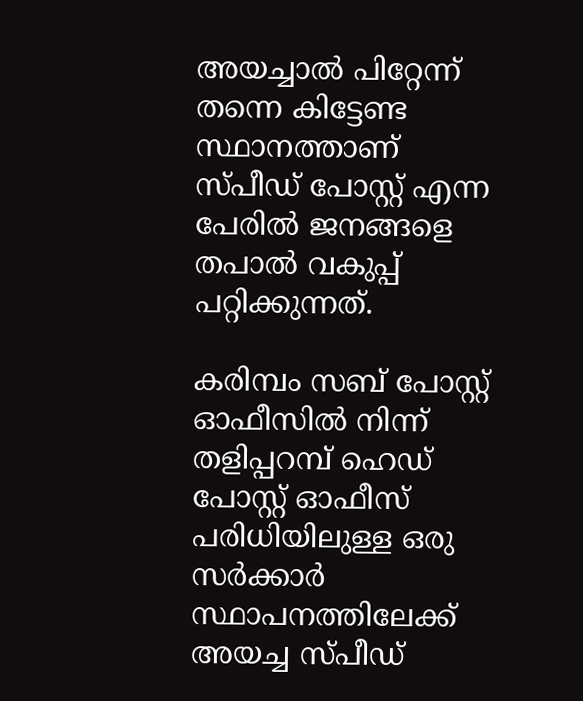അയച്ചാല്‍ പിറ്റേന്ന് തന്നെ കിട്ടേണ്ട സ്ഥാനത്താണ് സ്പീഡ് പോസ്റ്റ് എന്ന പേരില്‍ ജനങ്ങളെ തപാല്‍ വകുപ്പ് പറ്റിക്കുന്നത്.

കരിമ്പം സബ് പോസ്റ്റ് ഓഫീസില്‍ നിന്ന് തളിപ്പറമ്പ് ഹെഡ് പോസ്റ്റ് ഓഫീസ് പരിധിയിലുള്ള ഒരു സര്‍ക്കാര്‍ സ്ഥാപനത്തിലേക്ക് അയച്ച സ്പീഡ്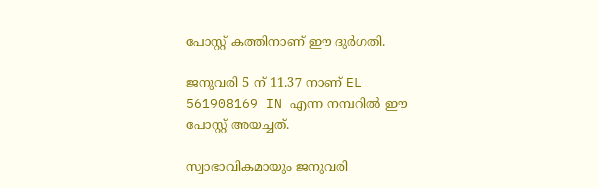പോസ്റ്റ് കത്തിനാണ് ഈ ദുര്‍ഗതി.

ജനുവരി 5 ന് 11.37 നാണ് EL 561908169 IN എന്ന നമ്പറില്‍ ഈ പോസ്റ്റ് അയച്ചത്.

സ്വാഭാവികമായും ജനുവരി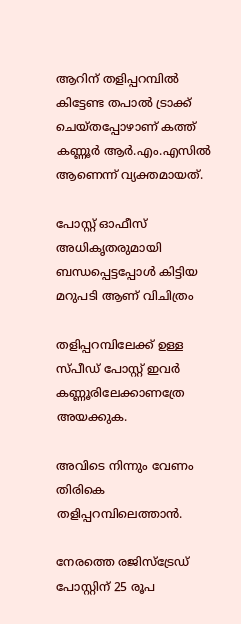ആറിന് തളിപ്പറമ്പില്‍ കിട്ടേണ്ട തപാല്‍ ട്രാക്ക് ചെയ്തപ്പോഴാണ് കത്ത് കണ്ണൂര്‍ ആര്‍.എം.എസില്‍ ആണെന്ന് വ്യക്തമായത്.

പോസ്റ്റ് ഓഫീസ് അധികൃതരുമായി ബന്ധപ്പെട്ടപ്പോള്‍ കിട്ടിയ മറുപടി ആണ് വിചിത്രം

തളിപ്പറമ്പിലേക്ക് ഉള്ള സ്പീഡ് പോസ്റ്റ് ഇവര്‍ കണ്ണൂരിലേക്കാണത്രേ അയക്കുക.

അവിടെ നിന്നും വേണം തിരികെ തളിപ്പറമ്പിലെത്താന്‍.

നേരത്തെ രജിസ്‌ട്രേഡ് പോസ്റ്റിന് 25 രൂപ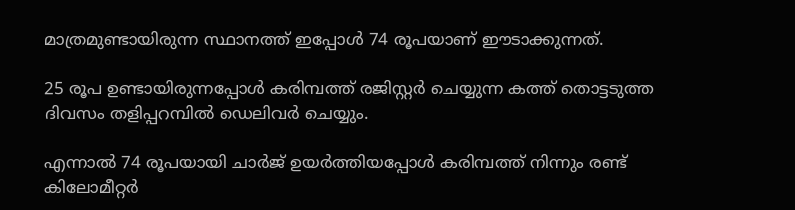മാത്രമുണ്ടായിരുന്ന സ്ഥാനത്ത് ഇപ്പോള്‍ 74 രൂപയാണ് ഈടാക്കുന്നത്.

25 രൂപ ഉണ്ടായിരുന്നപ്പോള്‍ കരിമ്പത്ത് രജിസ്റ്റര്‍ ചെയ്യുന്ന കത്ത് തൊട്ടടുത്ത ദിവസം തളിപ്പറമ്പില്‍ ഡെലിവര്‍ ചെയ്യും.

എന്നാല്‍ 74 രൂപയായി ചാര്‍ജ് ഉയര്‍ത്തിയപ്പോള്‍ കരിമ്പത്ത് നിന്നും രണ്ട് കിലോമീറ്റര്‍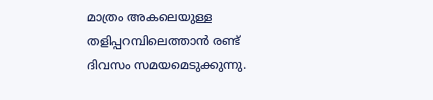മാത്രം അകലെയുള്ള തളിപ്പറമ്പിലെത്താന്‍ രണ്ട് ദിവസം സമയമെടുക്കുന്നു.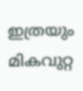ഇത്രയും മികവുറ്റ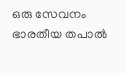ഒരു സേവനം ഭാരതീയ തപാല്‍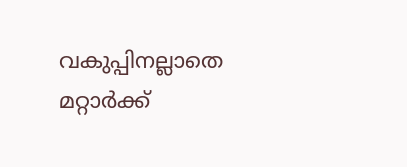വകുപ്പിനല്ലാതെ മറ്റാര്‍ക്ക്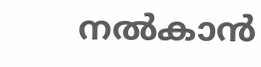നല്‍കാന്‍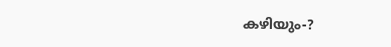കഴിയും-?